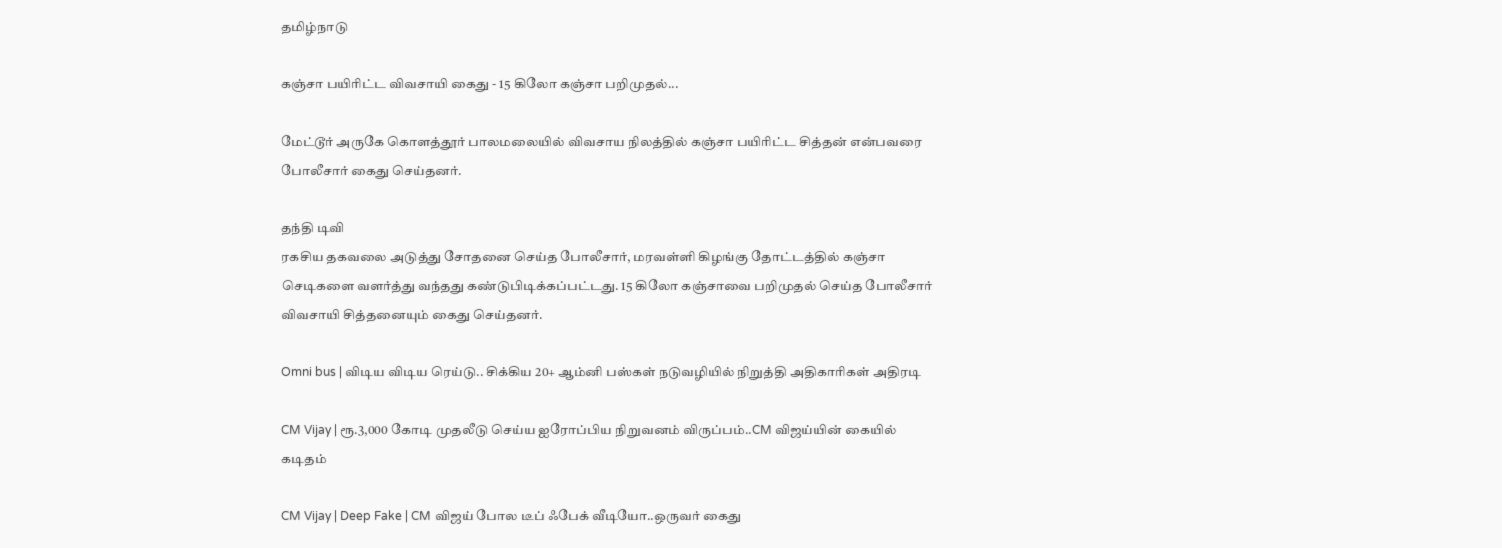தமிழ்நாடு

கஞ்சா பயிரிட்ட விவசாயி கைது - 15 கிலோ கஞ்சா பறிமுதல்...

மேட்டூர் அருகே கொளத்தூர் பாலமலையில் விவசாய நிலத்தில் கஞ்சா பயிரிட்ட சித்தன் என்பவரை போலீசார் கைது செய்தனர்.

தந்தி டிவி
ரகசிய தகவலை அடுத்து சோதனை செய்த போலீசார், மரவள்ளி கிழங்கு தோட்டத்தில் கஞ்சா செடிகளை வளர்த்து வந்தது கண்டுபிடிக்கப்பட்டது. 15 கிலோ கஞ்சாவை பறிமுதல் செய்த போலீசார் விவசாயி சித்தனையும் கைது செய்தனர்.

Omni bus | விடிய விடிய ரெய்டு.. சிக்கிய 20+ ஆம்னி பஸ்கள் நடுவழியில் நிறுத்தி அதிகாரிகள் அதிரடி

CM Vijay | ரூ.3,000 கோடி முதலீடு செய்ய ஐரோப்பிய நிறுவனம் விருப்பம்..CM விஜய்யின் கையில் கடிதம்

CM Vijay | Deep Fake | CM விஜய் போல டீப் ஃபேக் வீடியோ..ஒருவர் கைது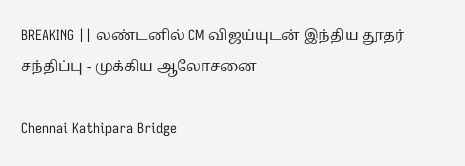BREAKING || லண்டனில் CM விஜய்யுடன் இந்திய தூதர் சந்திப்பு - முக்கிய ஆலோசனை

Chennai Kathipara Bridge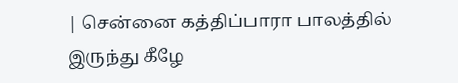| சென்னை கத்திப்பாரா பாலத்தில் இருந்து கீழே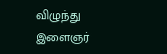விழுந்து இளைஞர்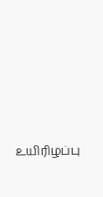உயிரிழப்பு